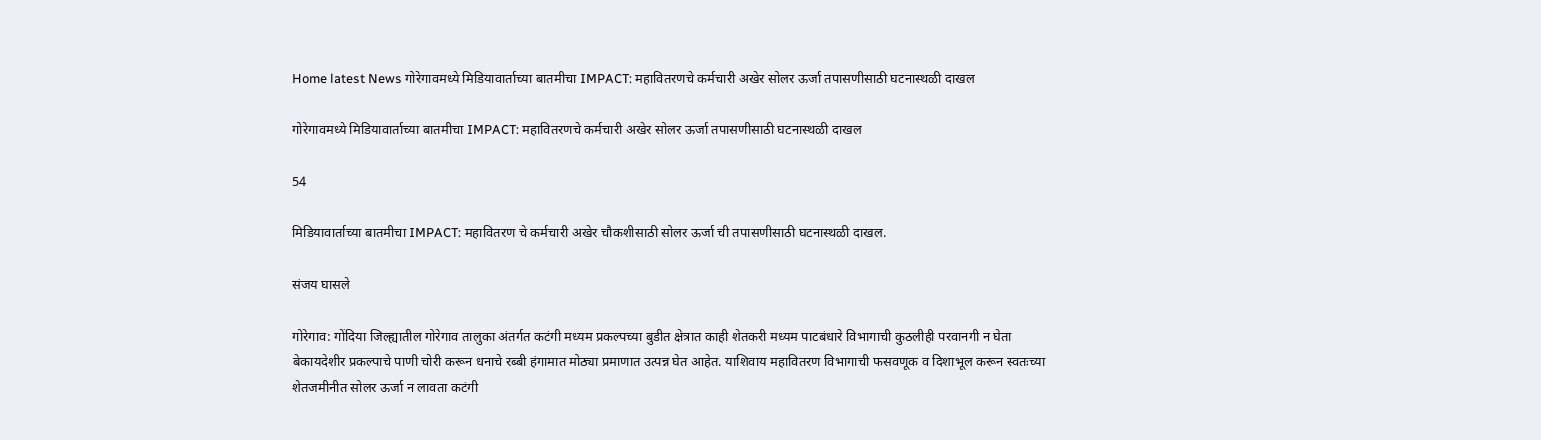Home latest News गोरेगावमध्ये मिडियावार्ताच्या बातमीचा IMPACT: महावितरणचे कर्मचारी अखेर सोलर ऊर्जा तपासणीसाठी घटनास्थळी दाखल

गोरेगावमध्ये मिडियावार्ताच्या बातमीचा IMPACT: महावितरणचे कर्मचारी अखेर सोलर ऊर्जा तपासणीसाठी घटनास्थळी दाखल

54

मिडियावार्ताच्या बातमीचा IMPACT: महावितरण चे कर्मचारी अखेर चौकशीसाठी सोलर ऊर्जा ची तपासणीसाठी घटनास्थळी दाखल.

संजय घासले

गोरेगाव: गोंदिया जिल्ह्यातील गोरेगाव तालुका अंतर्गत कटंगी मध्यम प्रकल्पच्या बुडीत क्षेत्रात काही शेतकरी मध्यम पाटबंधारे विभागाची कुठलीही परवानगी न घेता बेकायदेशीर प्रकल्पाचे पाणी चोरी करून धनाचे रब्बी हंगामात मोठ्या प्रमाणात उत्पन्न घेत आहेत. याशिवाय महावितरण विभागाची फसवणूक व दिशाभूल करून स्वतःच्या शेतजमीनीत सोलर ऊर्जा न लावता कटंगी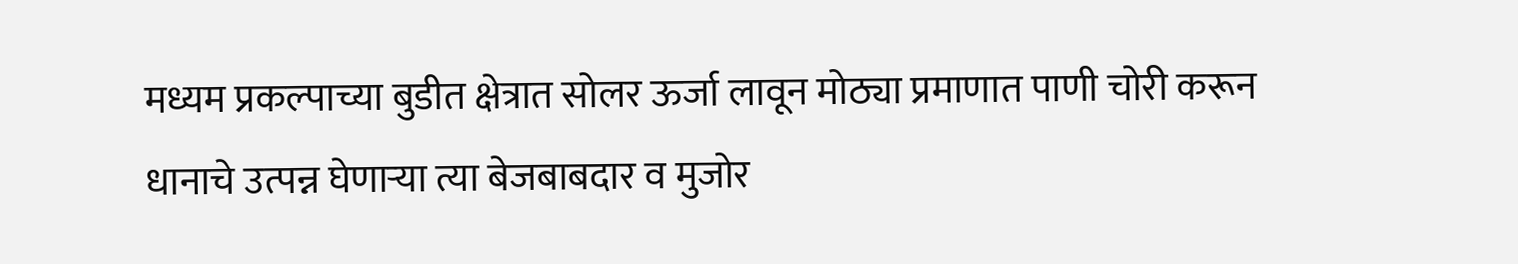मध्यम प्रकल्पाच्या बुडीत क्षेत्रात सोलर ऊर्जा लावून मोठ्या प्रमाणात पाणी चोरी करून धानाचे उत्पन्न घेणाऱ्या त्या बेजबाबदार व मुजोर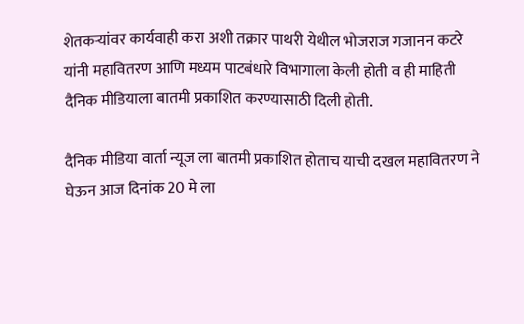शेतकऱ्यांवर कार्यवाही करा अशी तक्रार पाथरी येथील भोजराज गजानन कटरे यांनी महावितरण आणि मध्यम पाटबंधारे विभागाला केली होती व ही माहिती दैनिक मीडियाला बातमी प्रकाशित करण्यासाठी दिली होती.

दैनिक मीडिया वार्ता न्यूज ला बातमी प्रकाशित होताच याची दखल महावितरण ने घेऊन आज दिनांक 20 मे ला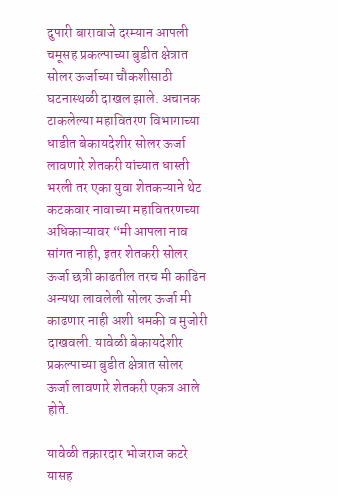दुपारी बारावाजे दरम्यान आपली चमूसह प्रकल्पाच्या बुडीत क्षेत्रात सोलर ऊर्जाच्या चौकशीसाठी घटनास्थळी दाखल झाले. अचानक टाकलेल्या महावितरण विभागाच्या धाडीत बेकायदेशीर सोलर ऊर्जा लावणारे शेतकरी यांच्यात धास्ती भरली तर एका युवा शेतकऱ्याने थेट कटकवार नावाच्या महावितरणच्या अधिकाऱ्यावर “मी आपला नाव सांगत नाही, इतर शेतकरी सोलर ऊर्जा छत्री काढतील तरच मी काढिन अन्यथा लावलेली सोलर ऊर्जा मी काढणार नाही अशी धमकी व मुजोरी दाखवली. यावेळी बेकायदेशीर प्रकल्पाच्या बुडीत क्षेत्रात सोलर ऊर्जा लावणारे शेतकरी एकत्र आले होते.

यावेळी तक्रारदार भोजराज कटरे यासह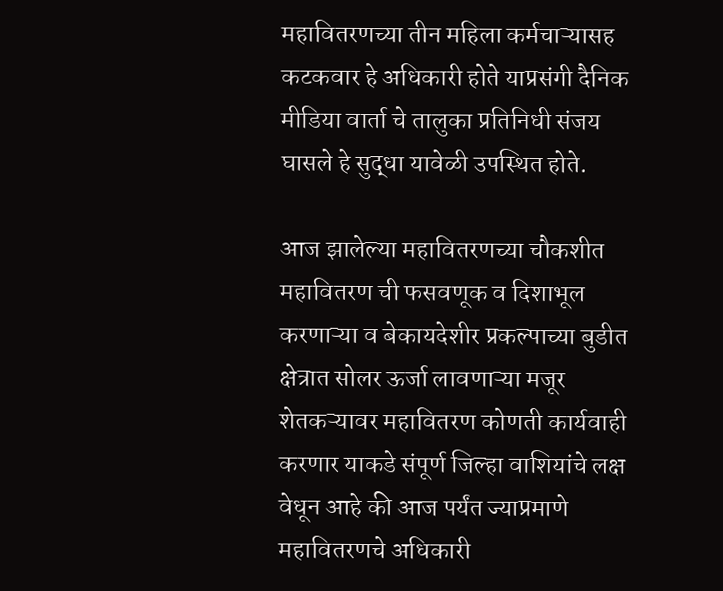महावितरणच्या तीन महिला कर्मचाऱ्यासह कटकवार हे अधिकारी होते याप्रसंगी दैनिक मीडिया वार्ता चे तालुका प्रतिनिधी संजय घासले हे सुद्धा यावेळी उपस्थित होते.

आज झालेल्या महावितरणच्या चौकशीत महावितरण ची फसवणूक व दिशाभूल करणाऱ्या व बेकायदेशीर प्रकल्पाच्या बुडीत क्षेत्रात सोलर ऊर्जा लावणाऱ्या मजूर शेतकऱ्यावर महावितरण कोणती कार्यवाही करणार याकडे संपूर्ण जिल्हा वाशियांचे लक्ष वेधून आहे की आज पर्यंत ज्याप्रमाणे महावितरणचे अधिकारी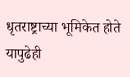धृतराष्ट्राच्या भूमिकेत होते यापुढेही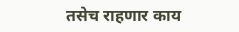तसेच राहणार काय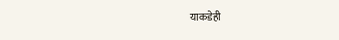याकडेही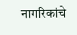नागरिकांचे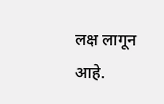लक्ष लागून आहे.